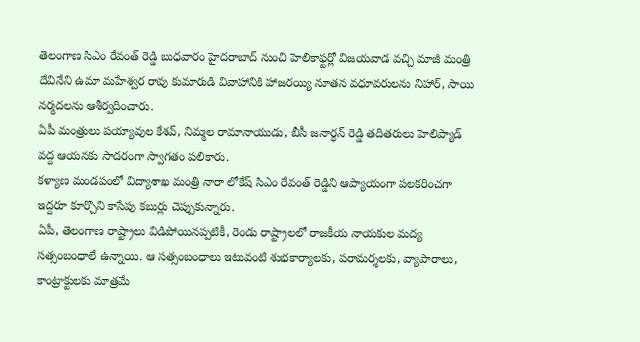తెలంగాణ సిఎం రేవంత్ రెడ్డి బుధవారం హైదరాబాద్ నుంచి హెలికాఫ్టర్లో విజయవాడ వచ్చి మాజీ మంత్రి దేవినేని ఉమా మహేశ్వర రావు కుమారుడి వివాహానికి హాజరయ్యి నూతన వధూవరులను నిహార్, సాయి నర్మదలను ఆశీర్వదించారు.
ఏపీ మంత్రులు పయ్యావుల కేశవ్, నిమ్మల రామానాయుడు, బీసీ జనార్ధన్ రెడ్డి తదితరులు హెలిప్యాడ్ వద్ద ఆయనకు సాదరంగా స్వాగతం పలికారు.
కళ్యాణ మండపంలో విద్యాశాఖ మంత్రి నారా లోకేష్ సిఎం రేవంత్ రెడ్డిని ఆప్యాయంగా పలకరించగా ఇద్దరూ కూర్చొని కాసేపు కబుర్లు చెప్పుకున్నారు.
ఏపీ, తెలంగాణ రాష్ట్రాలు విడిపోయినప్పటికీ, రెండు రాష్ట్రాలలో రాజకీయ నాయకుల మద్య సత్సంబంధాలే ఉన్నాయి. ఆ సత్సంబంధాలు ఇటువంటి శుభకార్యాలకు, పరామర్శలకు, వ్యాపారాలు, కాంట్రాక్టులకు మాత్రమే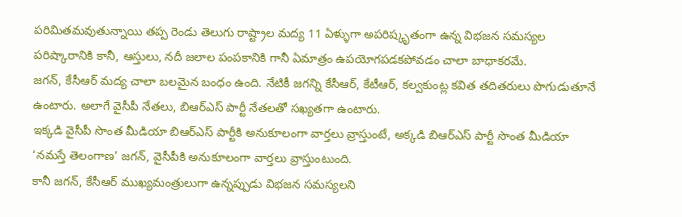పరిమితమవుతున్నాయి తప్ప రెండు తెలుగు రాష్ట్రాల మద్య 11 ఏళ్ళుగా అపరిష్కృతంగా ఉన్న విభజన సమస్యల పరిష్కారానికి కానీ, ఆస్తులు, నదీ జలాల పంపకానికి గానీ ఏమాత్రం ఉపయోగపడకపోవడం చాలా బాధాకరమే.
జగన్, కేసీఆర్ మద్య చాలా బలమైన బంధం ఉంది. నేటికీ జగన్ని కేసీఆర్, కేటీఆర్, కల్వకుంట్ల కవిత తదితరులు పొగుడుతూనే ఉంటారు. అలాగే వైసీపీ నేతలు, బిఆర్ఎస్ పార్టీ నేతలతో సఖ్యతగా ఉంటారు.
ఇక్కడి వైసీపీ సొంత మీడియా బిఆర్ఎస్ పార్టీకి అనుకూలంగా వార్తలు వ్రాస్తుంటే, అక్కడి బిఆర్ఎస్ పార్టీ సొంత మీడియా ‘నమస్తే తెలంగాణ’ జగన్, వైసీపీకి అనుకూలంగా వార్తలు వ్రాస్తుంటుంది.
కానీ జగన్, కేసీఆర్ ముఖ్యమంత్రులుగా ఉన్నప్పుడు విభజన సమస్యలని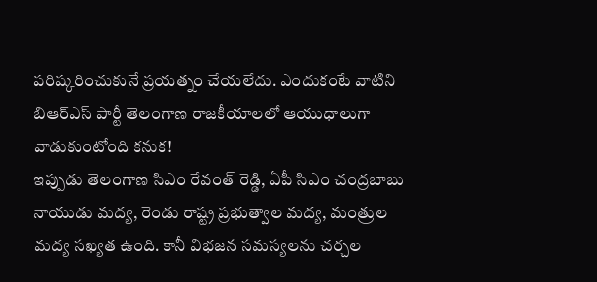పరిష్కరించుకునే ప్రయత్నం చేయలేదు. ఎందుకంటే వాటిని బిఆర్ఎస్ పార్టీ తెలంగాణ రాజకీయాలలో ఆయుధాలుగా వాడుకుంటోంది కనుక!
ఇప్పుడు తెలంగాణ సిఎం రేవంత్ రెడ్డి, ఏపీ సిఎం చంద్రబాబు నాయుడు మద్య, రెండు రాష్ట్ర ప్రభుత్వాల మద్య, మంత్రుల మద్య సఖ్యత ఉంది. కానీ విభజన సమస్యలను చర్చల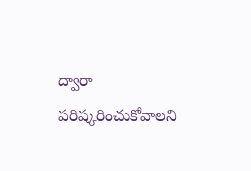ద్వారా పరిష్కరించుకోవాలని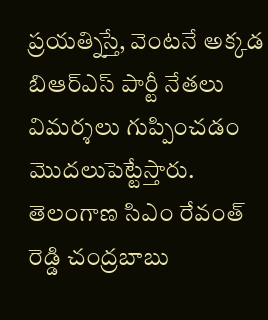ప్రయత్నిస్తే, వెంటనే అక్కడ బిఆర్ఎస్ పార్టీ నేతలు విమర్శలు గుప్పించడం మొదలుపెట్టేస్తారు. తెలంగాణ సిఎం రేవంత్ రెడ్డి చంద్రబాబు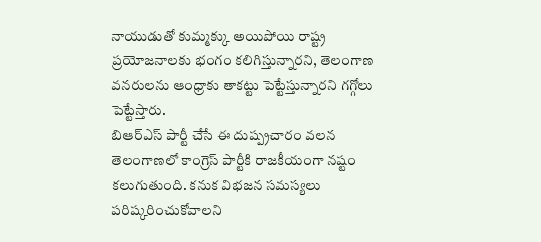నాయుడుతో కుమ్మక్కు అయిపోయి రాష్ట్ర ప్రయోజనాలకు భంగం కలిగిస్తున్నారని, తెలంగాణ వనరులను ఆంధ్రాకు తాకట్టు పెట్టేస్తున్నారని గగ్గోలు పెట్టేస్తారు.
బిఆర్ఎస్ పార్టీ చేసే ఈ దుష్ప్రచారం వలన తెలంగాణలో కాంగ్రెస్ పార్టీకి రాజకీయంగా నష్టం కలుగుతుంది. కనుక విభజన సమస్యలు పరిష్కరించుకోవాలని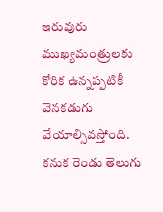ఇరువురు ముఖ్యమంత్రులకు కోరిక ఉన్నప్పటికీ వెనకడుగు వేయాల్సివస్తోంది.
కనుక రెండు తెలుగు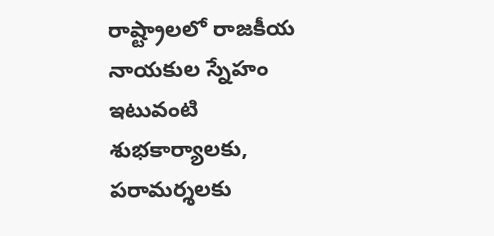రాష్ట్రాలలో రాజకీయ నాయకుల స్నేహం ఇటువంటి శుభకార్యాలకు, పరామర్శలకు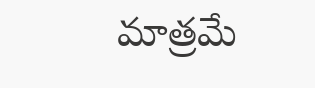మాత్రమే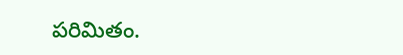పరిమితం.